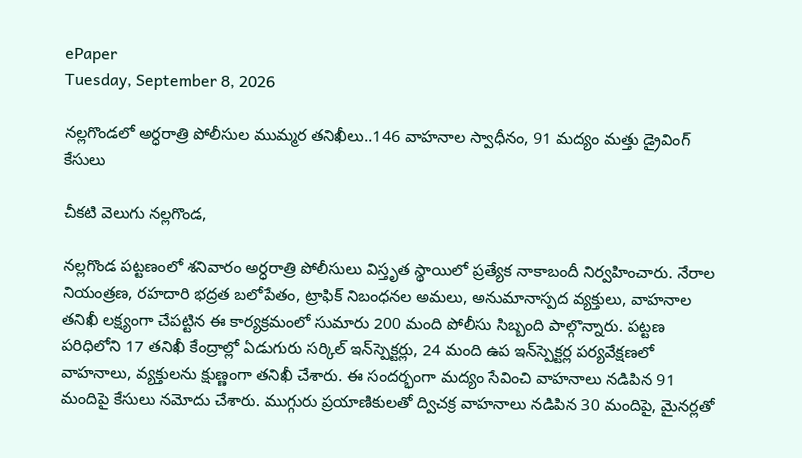ePaper
Tuesday, September 8, 2026

నల్లగొండలో అర్ధరాత్రి పోలీసుల ముమ్మర తనిఖీలు..146 వాహనాల స్వాధీనం, 91 మద్యం మత్తు డ్రైవింగ్ కేసులు

చీకటి వెలుగు నల్లగొండ,

నల్లగొండ పట్టణంలో శనివారం అర్ధరాత్రి పోలీసులు విస్తృత స్థాయిలో ప్రత్యేక నాకాబందీ నిర్వహించారు. నేరాల నియంత్రణ, రహదారి భద్రత బలోపేతం, ట్రాఫిక్ నిబంధనల అమలు, అనుమానాస్పద వ్యక్తులు, వాహనాల తనిఖీ లక్ష్యంగా చేపట్టిన ఈ కార్యక్రమంలో సుమారు 200 మంది పోలీసు సిబ్బంది పాల్గొన్నారు. పట్టణ పరిధిలోని 17 తనిఖీ కేంద్రాల్లో ఏడుగురు సర్కిల్ ఇన్‌స్పెక్టర్లు, 24 మంది ఉప ఇన్‌స్పెక్టర్ల పర్యవేక్షణలో వాహనాలు, వ్యక్తులను క్షుణ్ణంగా తనిఖీ చేశారు. ఈ సందర్భంగా మద్యం సేవించి వాహనాలు నడిపిన 91 మందిపై కేసులు నమోదు చేశారు. ముగ్గురు ప్రయాణికులతో ద్విచక్ర వాహనాలు నడిపిన 30 మందిపై, మైనర్లతో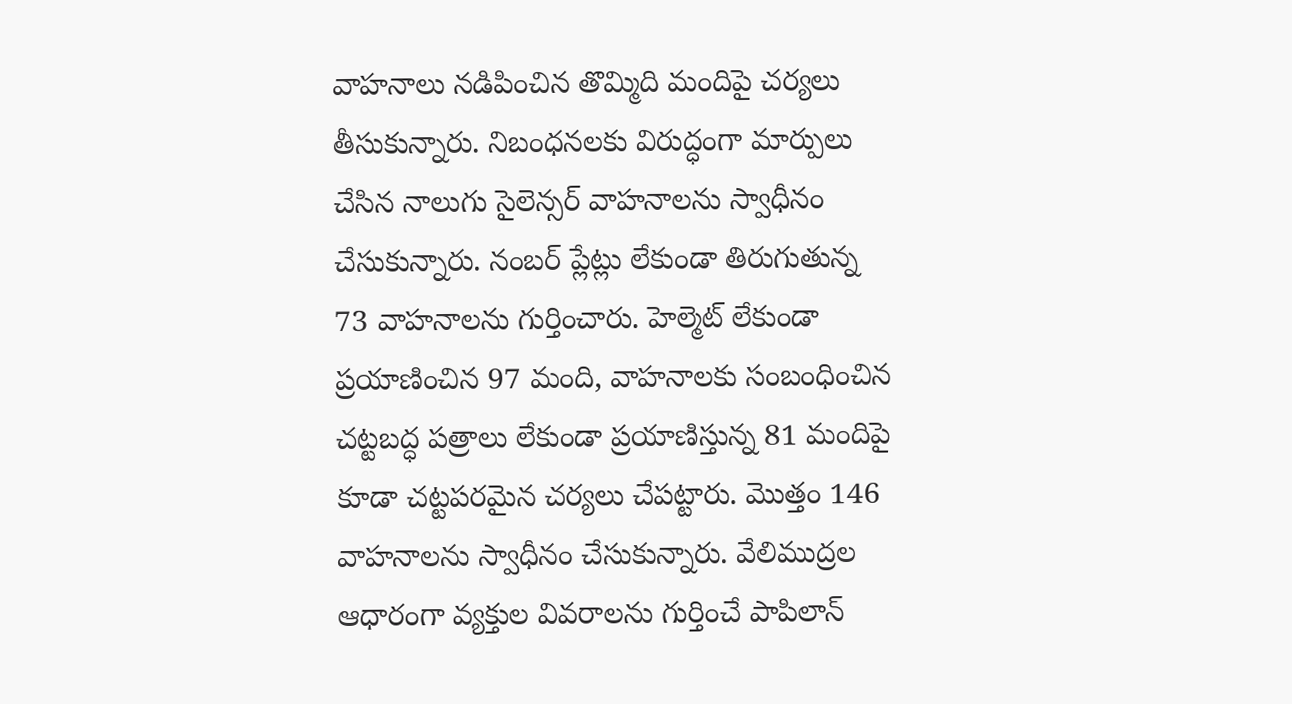వాహనాలు నడిపించిన తొమ్మిది మందిపై చర్యలు తీసుకున్నారు. నిబంధనలకు విరుద్ధంగా మార్పులు చేసిన నాలుగు సైలెన్సర్ వాహనాలను స్వాధీనం చేసుకున్నారు. నంబర్ ప్లేట్లు లేకుండా తిరుగుతున్న 73 వాహనాలను గుర్తించారు. హెల్మెట్ లేకుండా ప్రయాణించిన 97 మంది, వాహనాలకు సంబంధించిన చట్టబద్ధ పత్రాలు లేకుండా ప్రయాణిస్తున్న 81 మందిపై కూడా చట్టపరమైన చర్యలు చేపట్టారు. మొత్తం 146 వాహనాలను స్వాధీనం చేసుకున్నారు. వేలిముద్రల ఆధారంగా వ్యక్తుల వివరాలను గుర్తించే పాపిలాన్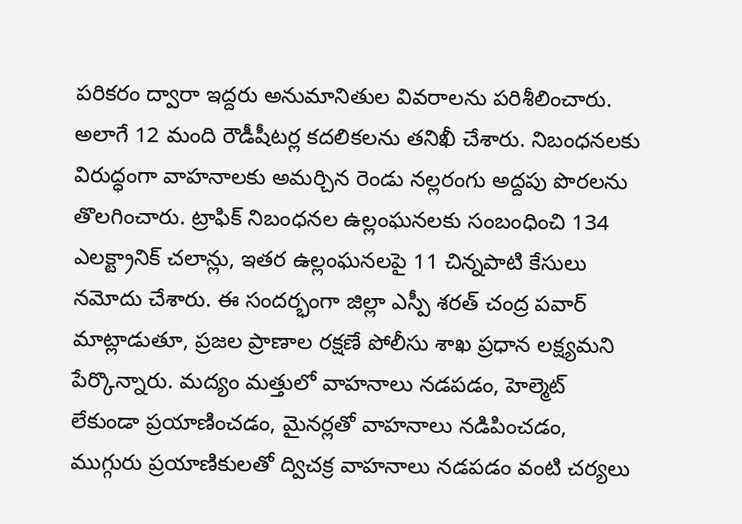పరికరం ద్వారా ఇద్దరు అనుమానితుల వివరాలను పరిశీలించారు. అలాగే 12 మంది రౌడీషీటర్ల కదలికలను తనిఖీ చేశారు. నిబంధనలకు విరుద్ధంగా వాహనాలకు అమర్చిన రెండు నల్లరంగు అద్దపు పొరలను తొలగించారు. ట్రాఫిక్ నిబంధనల ఉల్లంఘనలకు సంబంధించి 134 ఎలక్ట్రానిక్ చలాన్లు, ఇతర ఉల్లంఘనలపై 11 చిన్నపాటి కేసులు నమోదు చేశారు. ఈ సందర్భంగా జిల్లా ఎస్పీ శరత్ చంద్ర పవార్ మాట్లాడుతూ, ప్రజల ప్రాణాల రక్షణే పోలీసు శాఖ ప్రధాన లక్ష్యమని పేర్కొన్నారు. మద్యం మత్తులో వాహనాలు నడపడం, హెల్మెట్ లేకుండా ప్రయాణించడం, మైనర్లతో వాహనాలు నడిపించడం, ముగ్గురు ప్రయాణికులతో ద్విచక్ర వాహనాలు నడపడం వంటి చర్యలు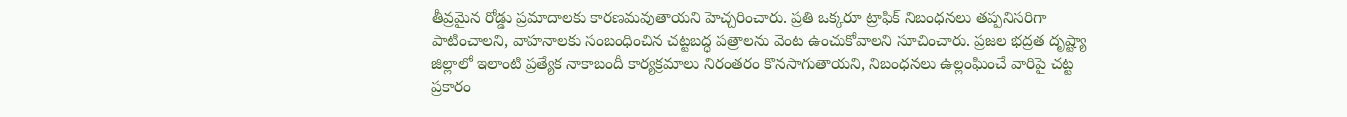తీవ్రమైన రోడ్డు ప్రమాదాలకు కారణమవుతాయని హెచ్చరించారు. ప్రతి ఒక్కరూ ట్రాఫిక్ నిబంధనలు తప్పనిసరిగా పాటించాలని, వాహనాలకు సంబంధించిన చట్టబద్ధ పత్రాలను వెంట ఉంచుకోవాలని సూచించారు. ప్రజల భద్రత దృష్ట్యా జిల్లాలో ఇలాంటి ప్రత్యేక నాకాబందీ కార్యక్రమాలు నిరంతరం కొనసాగుతాయని, నిబంధనలు ఉల్లంఘించే వారిపై చట్ట ప్రకారం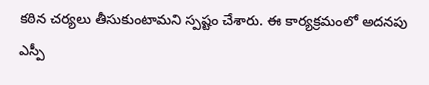కఠిన చర్యలు తీసుకుంటామని స్పష్టం చేశారు. ఈ కార్యక్రమంలో అదనపు ఎస్పీ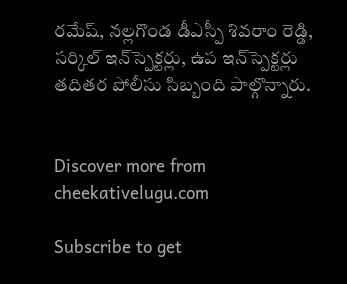రమేష్, నల్లగొండ డీఎస్పీ శివరాం రెడ్డి, సర్కిల్ ఇన్‌స్పెక్టర్లు, ఉప ఇన్‌స్పెక్టర్లు తదితర పోలీసు సిబ్బంది పాల్గొన్నారు.


Discover more from cheekativelugu.com

Subscribe to get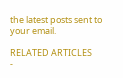the latest posts sent to your email.

RELATED ARTICLES
-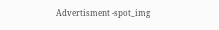Advertisment -spot_img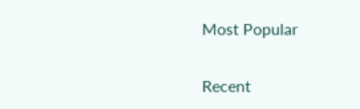Most Popular

Recent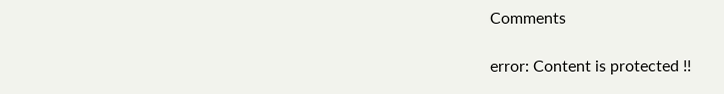Comments

error: Content is protected !!